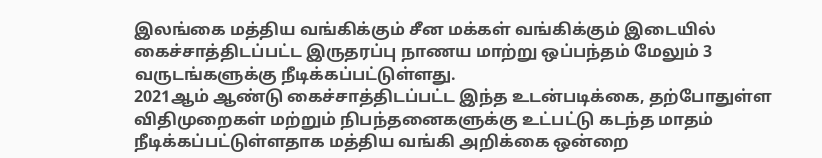இலங்கை மத்திய வங்கிக்கும் சீன மக்கள் வங்கிக்கும் இடையில் கைச்சாத்திடப்பட்ட இருதரப்பு நாணய மாற்று ஒப்பந்தம் மேலும் 3 வருடங்களுக்கு நீடிக்கப்பட்டுள்ளது.
2021ஆம் ஆண்டு கைச்சாத்திடப்பட்ட இந்த உடன்படிக்கை, தற்போதுள்ள விதிமுறைகள் மற்றும் நிபந்தனைகளுக்கு உட்பட்டு கடந்த மாதம் நீடிக்கப்பட்டுள்ளதாக மத்திய வங்கி அறிக்கை ஒன்றை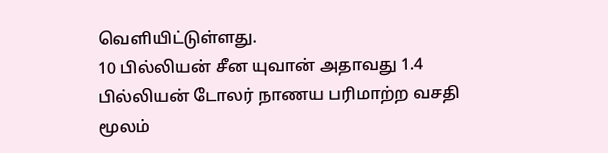வெளியிட்டுள்ளது.
10 பில்லியன் சீன யுவான் அதாவது 1.4 பில்லியன் டோலர் நாணய பரிமாற்ற வசதி மூலம்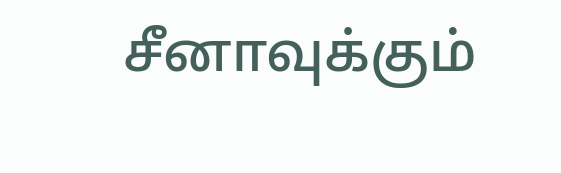சீனாவுக்கும்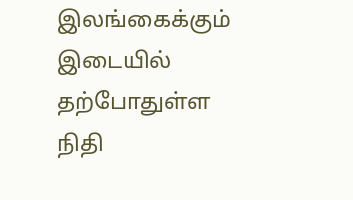இலங்கைக்கும் இடையில் தற்போதுள்ள நிதி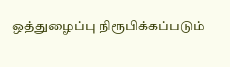ஒத்துழைப்பு நிரூபிக்கப்படும்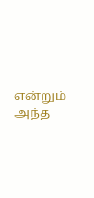என்றும் அந்த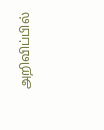அறிவிப்பில்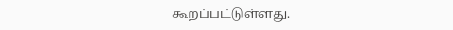கூறப்பட்டுள்ளது.